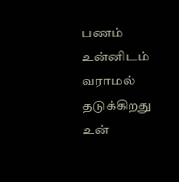பணம் உன்னிடம் வராமல் தடுக்கிறது உன்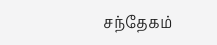சந்தேகம்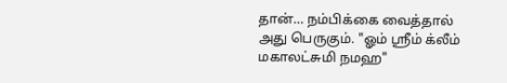தான்… நம்பிக்கை வைத்தால் அது பெருகும். "ஓம் ஸ்ரீம் க்லீம் மகாலட்சுமி நமஹ"